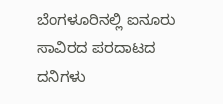ಬೆಂಗಳೂರಿನಲ್ಲಿ ಐನೂರು ಸಾವಿರದ ಪರದಾಟದ ದನಿಗಳು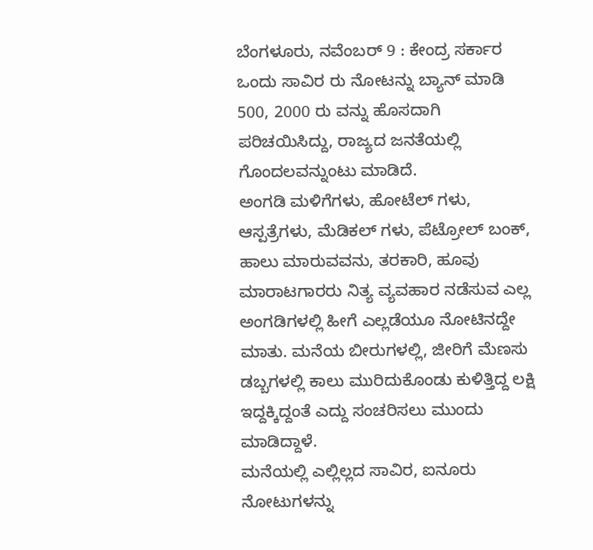ಬೆಂಗಳೂರು, ನವೆಂಬರ್ 9 : ಕೇಂದ್ರ ಸರ್ಕಾರ ಒಂದು ಸಾವಿರ ರು ನೋಟನ್ನು ಬ್ಯಾನ್ ಮಾಡಿ 500, 2000 ರು ವನ್ನು ಹೊಸದಾಗಿ ಪರಿಚಯಿಸಿದ್ದು, ರಾಜ್ಯದ ಜನತೆಯಲ್ಲಿ ಗೊಂದಲವನ್ನುಂಟು ಮಾಡಿದೆ.
ಅಂಗಡಿ ಮಳಿಗೆಗಳು, ಹೋಟೆಲ್ ಗಳು, ಆಸ್ಪತ್ರೆಗಳು, ಮೆಡಿಕಲ್ ಗಳು, ಪೆಟ್ರೋಲ್ ಬಂಕ್, ಹಾಲು ಮಾರುವವನು, ತರಕಾರಿ, ಹೂವು ಮಾರಾಟಗಾರರು ನಿತ್ಯ ವ್ಯವಹಾರ ನಡೆಸುವ ಎಲ್ಲ ಅಂಗಡಿಗಳಲ್ಲಿ ಹೀಗೆ ಎಲ್ಲಡೆಯೂ ನೋಟಿನದ್ದೇ ಮಾತು. ಮನೆಯ ಬೀರುಗಳಲ್ಲಿ, ಜೀರಿಗೆ ಮೆಣಸು ಡಬ್ಬಗಳಲ್ಲಿ ಕಾಲು ಮುರಿದುಕೊಂಡು ಕುಳಿತ್ತಿದ್ದ ಲಕ್ಷಿ ಇದ್ದಕ್ಕಿದ್ದಂತೆ ಎದ್ದು ಸಂಚರಿಸಲು ಮುಂದು ಮಾಡಿದ್ದಾಳೆ.
ಮನೆಯಲ್ಲಿ ಎಲ್ಲಿಲ್ಲದ ಸಾವಿರ, ಐನೂರು ನೋಟುಗಳನ್ನು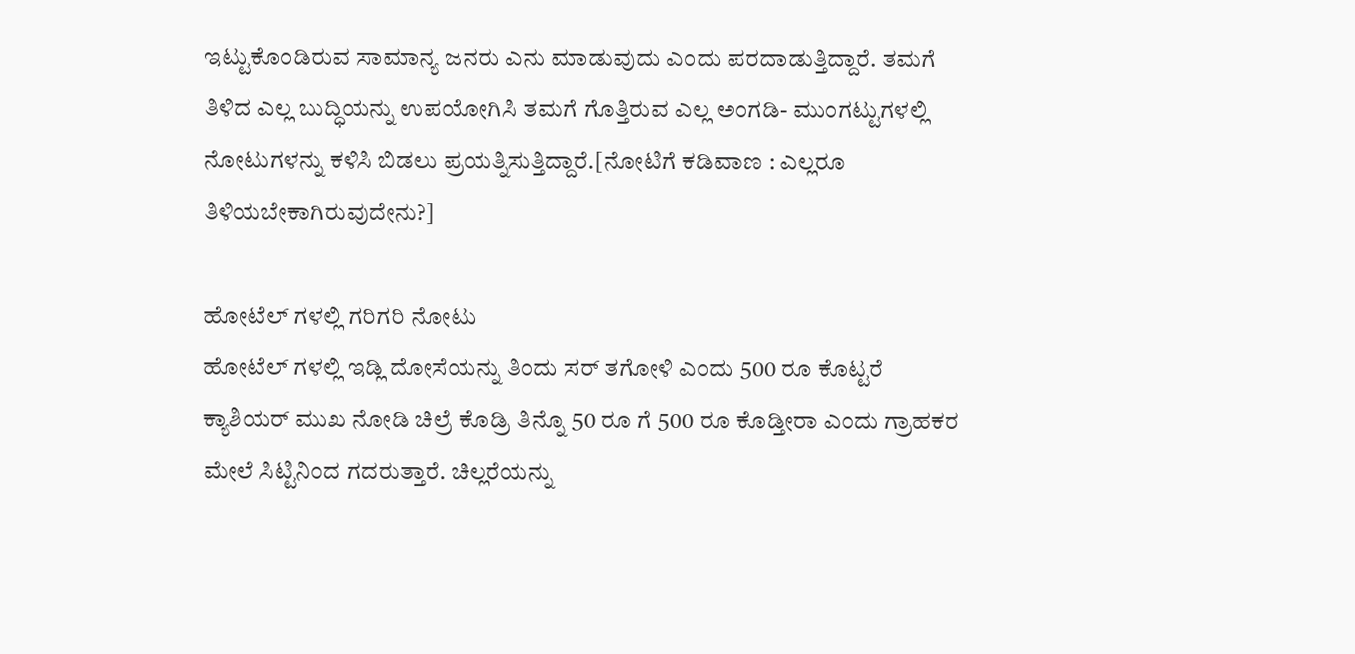ಇಟ್ಟುಕೊಂಡಿರುವ ಸಾಮಾನ್ಯ ಜನರು ಎನು ಮಾಡುವುದು ಎಂದು ಪರದಾಡುತ್ತಿದ್ದಾರೆ. ತಮಗೆ ತಿಳಿದ ಎಲ್ಲ ಬುದ್ಧಿಯನ್ನು ಉಪಯೋಗಿಸಿ ತಮಗೆ ಗೊತ್ತಿರುವ ಎಲ್ಲ ಅಂಗಡಿ- ಮುಂಗಟ್ಟುಗಳಲ್ಲಿ ನೋಟುಗಳನ್ನು ಕಳಿಸಿ ಬಿಡಲು ಪ್ರಯತ್ನಿಸುತ್ತಿದ್ದಾರೆ.[ನೋಟಿಗೆ ಕಡಿವಾಣ : ಎಲ್ಲರೂ ತಿಳಿಯಬೇಕಾಗಿರುವುದೇನು?]

ಹೋಟೆಲ್ ಗಳಲ್ಲಿ ಗರಿಗರಿ ನೋಟು
ಹೋಟೆಲ್ ಗಳಲ್ಲಿ ಇಡ್ಲಿ ದೋಸೆಯನ್ನು ತಿಂದು ಸರ್ ತಗೋಳಿ ಎಂದು 500 ರೂ ಕೊಟ್ಟರೆ ಕ್ಯಾಶಿಯರ್ ಮುಖ ನೋಡಿ ಚಿಲ್ರೆ ಕೊಡ್ರಿ ತಿನ್ನೊ 50 ರೂ ಗೆ 500 ರೂ ಕೊಡ್ತೀರಾ ಎಂದು ಗ್ರಾಹಕರ ಮೇಲೆ ಸಿಟ್ಟಿನಿಂದ ಗದರುತ್ತಾರೆ. ಚಿಲ್ಲರೆಯನ್ನು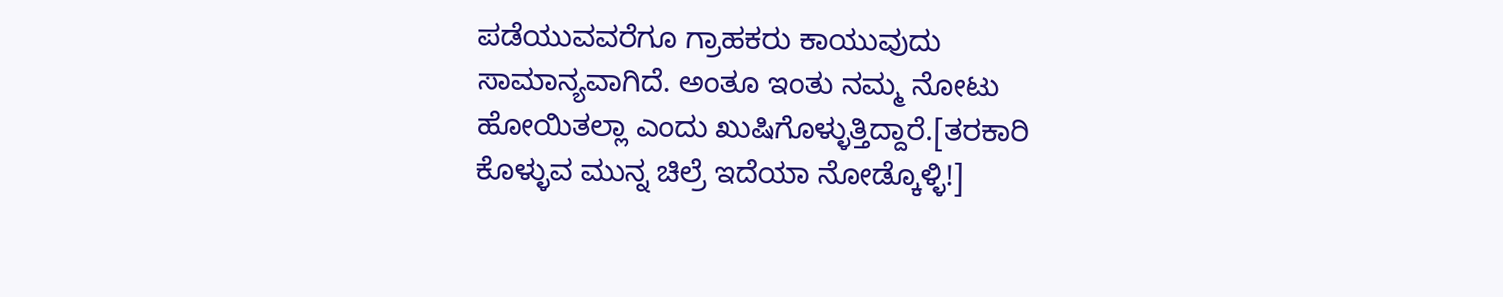ಪಡೆಯುವವರೆಗೂ ಗ್ರಾಹಕರು ಕಾಯುವುದು ಸಾಮಾನ್ಯವಾಗಿದೆ. ಅಂತೂ ಇಂತು ನಮ್ಮ ನೋಟು ಹೋಯಿತಲ್ಲಾ ಎಂದು ಖುಷಿಗೊಳ್ಳುತ್ತಿದ್ದಾರೆ.[ತರಕಾರಿ ಕೊಳ್ಳುವ ಮುನ್ನ ಚಿಲ್ರೆ ಇದೆಯಾ ನೋಡ್ಕೊಳ್ಳಿ!]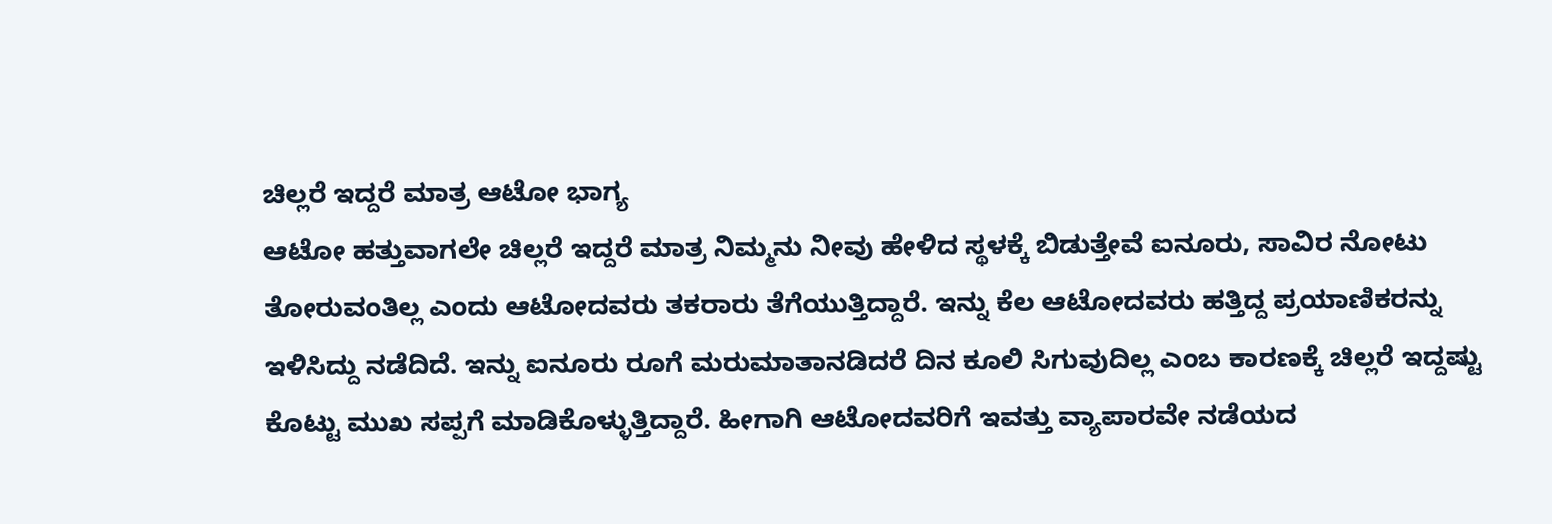ಚಿಲ್ಲರೆ ಇದ್ದರೆ ಮಾತ್ರ ಆಟೋ ಭಾಗ್ಯ
ಆಟೋ ಹತ್ತುವಾಗಲೇ ಚಿಲ್ಲರೆ ಇದ್ದರೆ ಮಾತ್ರ ನಿಮ್ಮನು ನೀವು ಹೇಳಿದ ಸ್ಥಳಕ್ಕೆ ಬಿಡುತ್ತೇವೆ ಐನೂರು, ಸಾವಿರ ನೋಟು ತೋರುವಂತಿಲ್ಲ ಎಂದು ಆಟೋದವರು ತಕರಾರು ತೆಗೆಯುತ್ತಿದ್ದಾರೆ. ಇನ್ನು ಕೆಲ ಆಟೋದವರು ಹತ್ತಿದ್ದ ಪ್ರಯಾಣಿಕರನ್ನು ಇಳಿಸಿದ್ದು ನಡೆದಿದೆ. ಇನ್ನು ಐನೂರು ರೂಗೆ ಮರುಮಾತಾನಡಿದರೆ ದಿನ ಕೂಲಿ ಸಿಗುವುದಿಲ್ಲ ಎಂಬ ಕಾರಣಕ್ಕೆ ಚಿಲ್ಲರೆ ಇದ್ದಷ್ಟು ಕೊಟ್ಟು ಮುಖ ಸಪ್ಪಗೆ ಮಾಡಿಕೊಳ್ಳುತ್ತಿದ್ದಾರೆ. ಹೀಗಾಗಿ ಆಟೋದವರಿಗೆ ಇವತ್ತು ವ್ಯಾಪಾರವೇ ನಡೆಯದ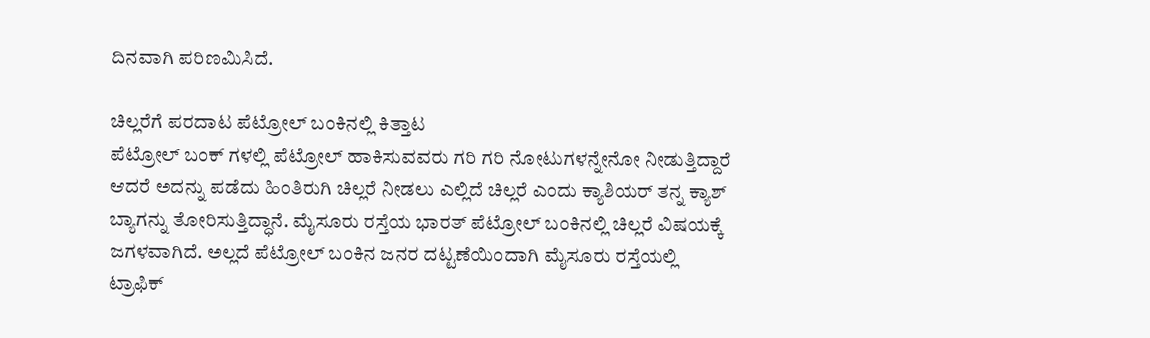ದಿನವಾಗಿ ಪರಿಣಮಿಸಿದೆ.

ಚಿಲ್ಲರೆಗೆ ಪರದಾಟ ಪೆಟ್ರೋಲ್ ಬಂಕಿನಲ್ಲಿ ಕಿತ್ತಾಟ
ಪೆಟ್ರೋಲ್ ಬಂಕ್ ಗಳಲ್ಲಿ ಪೆಟ್ರೋಲ್ ಹಾಕಿಸುವವರು ಗರಿ ಗರಿ ನೋಟುಗಳನ್ನೇನೋ ನೀಡುತ್ತಿದ್ದಾರೆ ಆದರೆ ಅದನ್ನು ಪಡೆದು ಹಿಂತಿರುಗಿ ಚಿಲ್ಲರೆ ನೀಡಲು ಎಲ್ಲಿದೆ ಚಿಲ್ಲರೆ ಎಂದು ಕ್ಯಾಶಿಯರ್ ತನ್ನ ಕ್ಯಾಶ್ ಬ್ಯಾಗನ್ನು ತೋರಿಸುತ್ತಿದ್ಧಾನೆ. ಮೈಸೂರು ರಸ್ತೆಯ ಭಾರತ್ ಪೆಟ್ರೋಲ್ ಬಂಕಿನಲ್ಲಿ ಚಿಲ್ಲರೆ ವಿಷಯಕ್ಕೆ ಜಗಳವಾಗಿದೆ. ಅಲ್ಲದೆ ಪೆಟ್ರೋಲ್ ಬಂಕಿನ ಜನರ ದಟ್ಟಣೆಯಿಂದಾಗಿ ಮೈಸೂರು ರಸ್ತೆಯಲ್ಲಿ ಟ್ರಾಫಿಕ್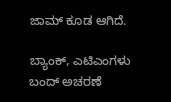ಜಾಮ್ ಕೂಡ ಆಗಿದೆ.

ಬ್ಯಾಂಕ್, ಎಟಿಎಂಗಳು ಬಂದ್ ಅಚರಣೆ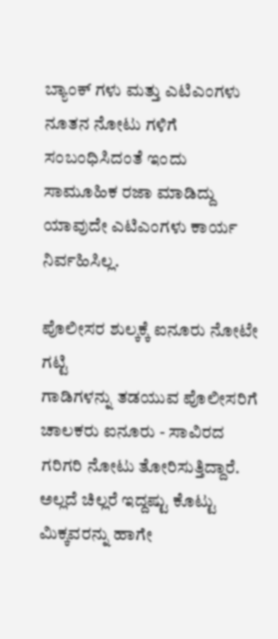ಬ್ಯಾಂಕ್ ಗಳು ಮತ್ತು ಎಟಿಎಂಗಳು ನೂತನ ನೋಟು ಗಳಿಗೆ ಸಂಬಂಧಿಸಿದಂತೆ ಇಂದು ಸಾಮೂಹಿಕ ರಜಾ ಮಾಡಿದ್ದು ಯಾವುದೇ ಎಟಿಎಂಗಳು ಕಾರ್ಯ ನಿರ್ವಹಿಸಿಲ್ಲ.

ಪೊಲೀಸರ ಶುಲ್ಕಕ್ಕೆ ಐನೂರು ನೋಟೇ ಗಟ್ಟಿ
ಗಾಡಿಗಳನ್ನು ತಡಯುವ ಪೊಲೀಸರಿಗೆ ಚಾಲಕರು ಐನೂರು - ಸಾವಿರದ ಗರಿಗರಿ ನೋಟು ತೋರಿಸುತ್ತಿದ್ದಾರೆ. ಅಲ್ಲದೆ ಚಿಲ್ಲರೆ ಇದ್ದಷ್ಟು ಕೊಟ್ಟು ಮಿಕ್ಕವರನ್ನು ಹಾಗೇ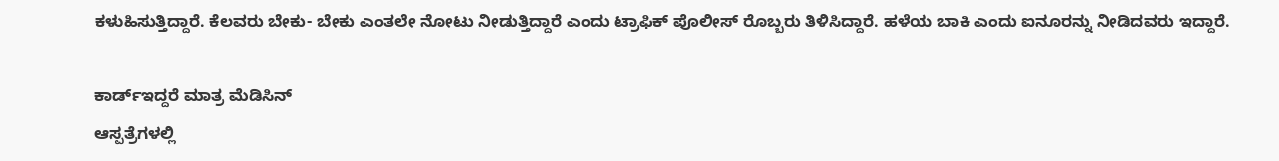ಕಳುಹಿಸುತ್ತಿದ್ದಾರೆ. ಕೆಲವರು ಬೇಕು- ಬೇಕು ಎಂತಲೇ ನೋಟು ನೀಡುತ್ತಿದ್ದಾರೆ ಎಂದು ಟ್ರಾಫಿಕ್ ಪೊಲೀಸ್ ರೊಬ್ಬರು ತಿಳಿಸಿದ್ದಾರೆ. ಹಳೆಯ ಬಾಕಿ ಎಂದು ಐನೂರನ್ನು ನೀಡಿದವರು ಇದ್ದಾರೆ.

ಕಾರ್ಡ್ಇದ್ದರೆ ಮಾತ್ರ ಮೆಡಿಸಿನ್
ಆಸ್ಪತ್ರೆಗಳಲ್ಲಿ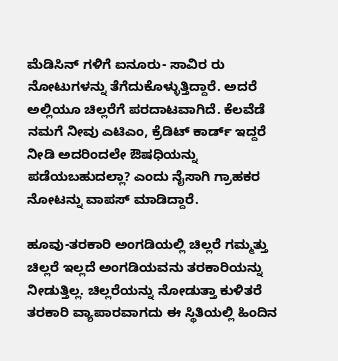ಮೆಡಿಸಿನ್ ಗಳಿಗೆ ಐನೂರು- ಸಾವಿರ ರು ನೋಟುಗಳನ್ನು ತೆಗೆದುಕೊಳ್ಳುತ್ತಿದ್ದಾರೆ. ಅದರೆ ಅಲ್ಲಿಯೂ ಚಿಲ್ಲರೆಗೆ ಪರದಾಟವಾಗಿದೆ. ಕೆಲವೆಡೆ ನಮಗೆ ನೀವು ಎಟಿಎಂ, ಕ್ರೆಡಿಟ್ ಕಾರ್ಡ್ ಇದ್ದರೆ ನೀಡಿ ಅದರಿಂದಲೇ ಔಷಧಿಯನ್ನು ಪಡೆಯಬಹುದಲ್ಲಾ? ಎಂದು ನೈಸಾಗಿ ಗ್ರಾಹಕರ ನೋಟನ್ನು ವಾಪಸ್ ಮಾಡಿದ್ದಾರೆ.

ಹೂವು-ತರಕಾರಿ ಅಂಗಡಿಯಲ್ಲಿ ಚಿಲ್ಲರೆ ಗಮ್ಮತ್ತು
ಚಿಲ್ಲರೆ ಇಲ್ಲದೆ ಅಂಗಡಿಯವನು ತರಕಾರಿಯನ್ನು ನೀಡುತ್ತಿಲ್ಲ. ಚಿಲ್ಲರೆಯನ್ನು ನೋಡುತ್ತಾ ಕುಳಿತರೆ ತರಕಾರಿ ವ್ಯಾಪಾರವಾಗದು ಈ ಸ್ಥಿತಿಯಲ್ಲಿ ಹಿಂದಿನ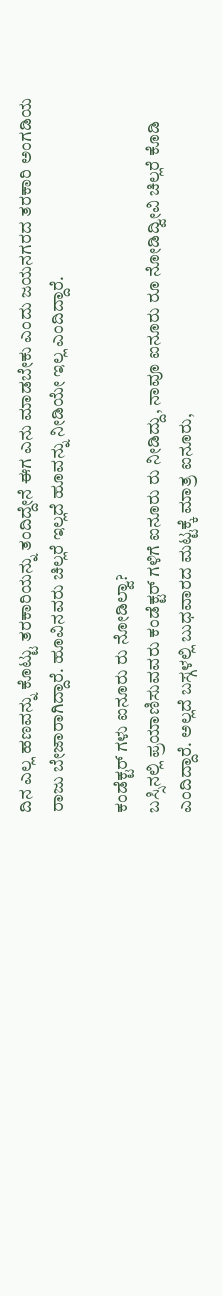ದಿನ ಎಲ್ಲ ಹಣವನ್ನು ಕೊಟ್ಟು ತರಕಾರಿಯನ್ನು ತಂದಿದ್ದೇನೆ ಈಗ ಎನು ಮಾಡಬೇಕು ಎಂದು ಜಯನಗರದ ತರಕಾರಿ ಅಂಗಡಿಯ ರಾಜು ಬೇಜಾರಾಗಿದ್ದಾರೆ. ಹೂವಿನವರು ಚಿಲ್ಲರೆ ಇಲ್ಲದೆ ಹೂವನ್ನು ನೀಡಿಯೇ ಇಲ್ಲ ಎಂದಿದ್ದಾರೆ.

ಕಂಡೆಕ್ಟರ್ ಗಳು ಐನೂರು ರು ನೋಡಿಲ್ವಾ?
ಬಸ್ಸಿನಲ್ಲಿ ಪ್ರಯಾಣಿಸುವವರು ಕಂಡೆಕ್ಟರ್ ಗಳಿಗೆ ಐನೂರು ರು ನೀಡಿದ್ದು, ನಾವೂ ಐನೂರು ರೂ ನೋಡಿದ್ವೀವಿ ಚಿಲ್ಲರೆ ಕೊಡಿ ಎಂದಿದ್ದಾರೆ. ಅಲ್ಲದೆ ಬಸ್ಗಳಲ್ಲಿ ಬುಧವಾರದ ಮಟ್ಟಕ್ಕೆ ಮಾತ್ರ ಐನೂರು,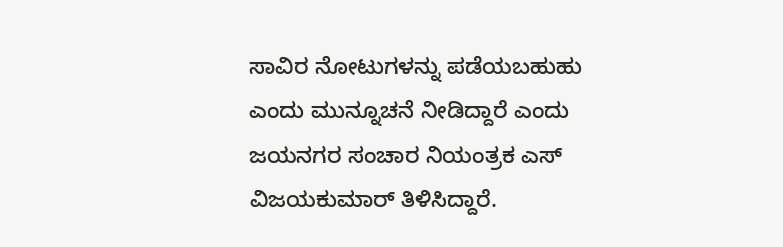ಸಾವಿರ ನೋಟುಗಳನ್ನು ಪಡೆಯಬಹುಹು ಎಂದು ಮುನ್ನೂಚನೆ ನೀಡಿದ್ದಾರೆ ಎಂದು ಜಯನಗರ ಸಂಚಾರ ನಿಯಂತ್ರಕ ಎಸ್ ವಿಜಯಕುಮಾರ್ ತಿಳಿಸಿದ್ದಾರೆ.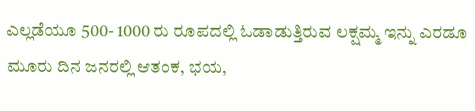ಎಲ್ಲಡೆಯೂ 500- 1000 ರು ರೂಪದಲ್ಲಿ ಓಡಾಡುತ್ತಿರುವ ಲಕ್ಷಮ್ಮ ಇನ್ನು ಎರಡೂ ಮೂರು ದಿನ ಜನರಲ್ಲಿ ಆತಂಕ, ಭಯ,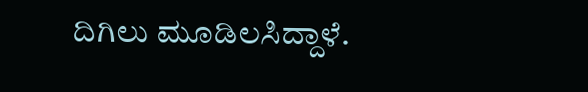ದಿಗಿಲು ಮೂಡಿಲಸಿದ್ದಾಳೆ.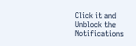Click it and Unblock the Notifications